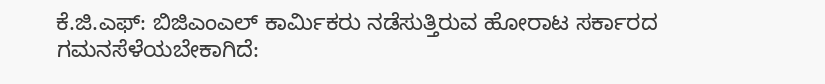ಕೆ.ಜಿ.ಎಫ್: ಬಿಜಿಎಂಎಲ್ ಕಾರ್ಮಿಕರು ನಡೆಸುತ್ತಿರುವ ಹೋರಾಟ ಸರ್ಕಾರದ ಗಮನಸೆಳೆಯಬೇಕಾಗಿದೆ: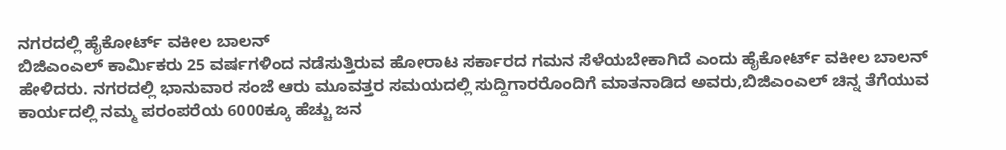ನಗರದಲ್ಲಿ ಹೈಕೋರ್ಟ್ ವಕೀಲ ಬಾಲನ್
ಬಿಜಿಎಂಎಲ್ ಕಾರ್ಮಿಕರು 25 ವರ್ಷಗಳಿಂದ ನಡೆಸುತ್ತಿರುವ ಹೋರಾಟ ಸರ್ಕಾರದ ಗಮನ ಸೆಳೆಯಬೇಕಾಗಿದೆ ಎಂದು ಹೈಕೋರ್ಟ್ ವಕೀಲ ಬಾಲನ್ ಹೇಳಿದರು. ನಗರದಲ್ಲಿ ಭಾನುವಾರ ಸಂಜೆ ಆರು ಮೂವತ್ತರ ಸಮಯದಲ್ಲಿ ಸುದ್ದಿಗಾರರೊಂದಿಗೆ ಮಾತನಾಡಿದ ಅವರು,ಬಿಜಿಎಂಎಲ್ ಚಿನ್ನ ತೆಗೆಯುವ ಕಾರ್ಯದಲ್ಲಿ ನಮ್ಮ ಪರಂಪರೆಯ 6000ಕ್ಕೂ ಹೆಚ್ಚು ಜನ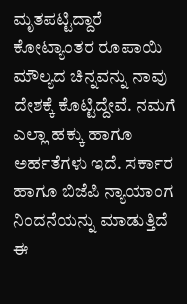ಮೃತಪಟ್ಟಿದ್ದಾರೆ ಕೋಟ್ಯಾಂತರ ರೂಪಾಯಿ ಮೌಲ್ಯದ ಚಿನ್ನವನ್ನು ನಾವು ದೇಶಕ್ಕೆ ಕೊಟ್ಟಿದ್ದೇವೆ. ನಮಗೆ ಎಲ್ಲಾ ಹಕ್ಕು ಹಾಗೂ ಅರ್ಹತೆಗಳು ಇದೆ. ಸರ್ಕಾರ ಹಾಗೂ ಬಿಜೆಪಿ ನ್ಯಾಯಾಂಗ ನಿಂದನೆಯನ್ನು ಮಾಡುತ್ತಿದೆ ಈ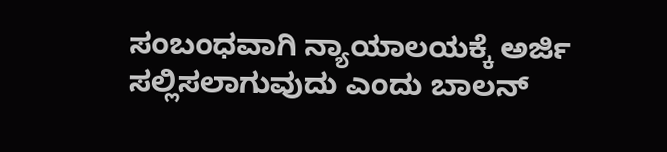ಸಂಬಂಧವಾಗಿ ನ್ಯಾಯಾಲಯಕ್ಕೆ ಅರ್ಜಿ ಸಲ್ಲಿಸಲಾಗುವುದು ಎಂದು ಬಾಲನ್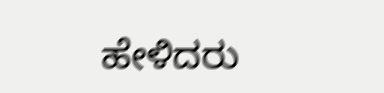ಹೇಳಿದರು